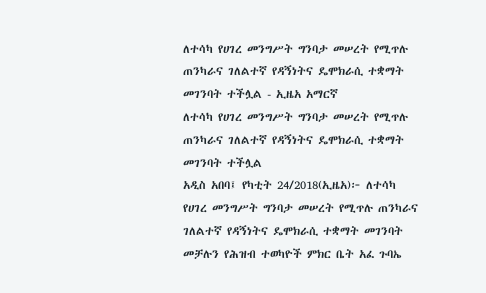ለተሳካ የሀገረ መንግሥት ግንባታ መሠረት የሚጥሉ ጠንካራና ገለልተኛ የዳኝነትና ዴሞክራሲ ተቋማት መገንባት ተችሏል - ኢዜአ አማርኛ
ለተሳካ የሀገረ መንግሥት ግንባታ መሠረት የሚጥሉ ጠንካራና ገለልተኛ የዳኝነትና ዴሞክራሲ ተቋማት መገንባት ተችሏል
አዲስ አበባ፤ የካቲት 24/2018(ኢዜአ)፦ ለተሳካ የሀገረ መንግሥት ግንባታ መሠረት የሚጥሉ ጠንካራና ገለልተኛ የዳኝነትና ዴሞክራሲ ተቋማት መገንባት መቻሉን የሕዝብ ተወካዮች ምክር ቤት አፈ ጉባኤ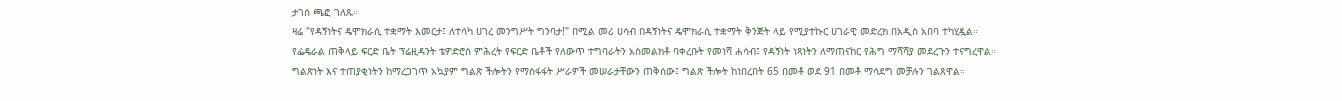ታገሰ ጫፎ ገለጹ።
ዛሬ "የዳኝነትና ዴሞክራሲ ተቋማት እመርታ፤ ለተሳካ ሀገረ መንግሥት ግንባታ!" በሚል መሪ ሀሳብ በዳኝነትና ዴሞክራሲ ተቋማት ቅንጅት ላይ የሚያተኩር ሀገራዊ መድረክ በአዲስ አበባ ተካሂዷል።
የፌዴራል ጠቅላይ ፍርድ ቤት ፕሬዚዳንት ቴዎድሮስ ምሕረት የፍርድ ቤቶች የለውጥ ተግባራትን አስመልክቶ ባቀረቡት የመነሻ ሐሳብ፤ የዳኝነት ነጻነትን ለማጠናከር የሕግ ማሻሻያ መደረጉን ተናግረዋል።
ግልጽነት እና ተጠያቂነትን ከማረጋገጥ አኳያም ግልጽ ችሎትን የማስፋፋት ሥራዎች መሠራታቸውን ጠቅሰው፤ ግልጽ ችሎት ከነበረበት 65 በመቶ ወደ 91 በመቶ ማሳደግ መቻሉን ገልጸዋል።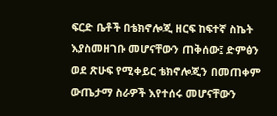ፍርድ ቤቶች በቴክኖሎጂ ዘርፍ ከፍተኛ ስኬት እያስመዘገቡ መሆናቸውን ጠቅሰው፤ ድምፅን ወደ ጽሁፍ የሚቀይር ቴክኖሎጂን በመጠቀም ውጤታማ ስራዎች እየተሰሩ መሆናቸውን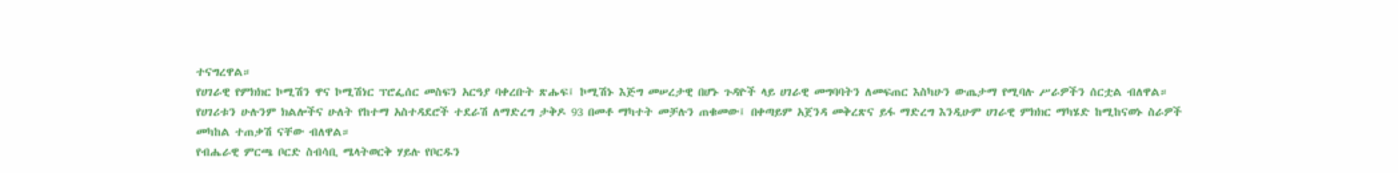ተናግረዋል።
የሀገራዊ የምክክር ኮሚሽን ዋና ኮሚሽነር ፕሮፌሰር መስፍን አርዓያ ባቀረቡት ጽሑፍ፤ ኮሚሽኑ እጅግ መሠረታዊ በሆኑ ጉዳዮች ላይ ሀገራዊ መግባባትን ለመፍጠር እስካሁን ውጤታማ የሚባሉ ሥራዎችን ሰርቷል ብለዋል።
የሀገሪቱን ሁሉንም ክልሎችና ሁለት የከተማ አስተዳደሮች ተደራሽ ለማድረግ ታቅዶ 93 በመቶ ማካተት መቻሉን ጠቁመው፤ በቀጣይም አጀንዳ መቅረጽና ይፋ ማድረግ እንዲሁም ሀገራዊ ምክክር ማካሄድ ከሚከናወኑ ስራዎች መካከል ተጠቃሽ ናቸው ብለዋል።
የብሔራዊ ምርጫ ቦርድ ስብሳቢ ሜላትወርቅ ሃይሉ የቦርዱን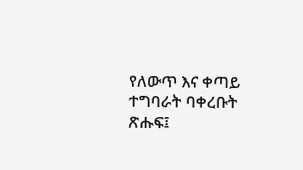የለውጥ እና ቀጣይ ተግባራት ባቀረቡት ጽሑፍ፤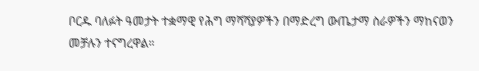ቦርዱ ባለፉት ዓመታት ተቋማዊ የሕግ ማሻሻያዎችን በማድረግ ውጤታማ ስራዎችን ማከናወን መቻሉን ተናግረዋል።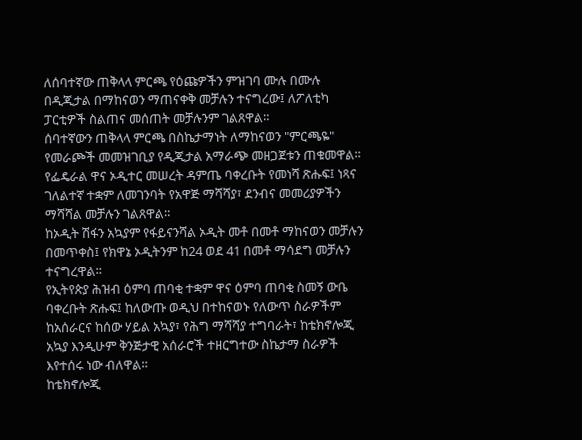ለሰባተኛው ጠቅላላ ምርጫ የዕጩዎችን ምዝገባ ሙሉ በሙሉ በዲጂታል በማከናወን ማጠናቀቅ መቻሉን ተናግረው፤ ለፖለቲካ ፓርቲዎች ስልጠና መሰጠት መቻሉንም ገልጸዋል።
ሰባተኛውን ጠቅላላ ምርጫ በስኬታማነት ለማከናወን "ምርጫዬ" የመራጮች መመዝገቢያ የዲጂታል አማራጭ መዘጋጀቱን ጠቁመዋል።
የፌዴራል ዋና ኦዲተር መሠረት ዳምጤ ባቀረቡት የመነሻ ጽሑፍ፤ ነጻና ገለልተኛ ተቋም ለመገንባት የአዋጅ ማሻሻያ፣ ደንብና መመሪያዎችን ማሻሻል መቻሉን ገልጸዋል።
ከኦዲት ሽፋን አኳያም የፋይናንሻል ኦዲት መቶ በመቶ ማከናወን መቻሉን በመጥቀስ፤ የክዋኔ ኦዲትንም ከ24 ወደ 41 በመቶ ማሳደግ መቻሉን ተናግረዋል።
የኢትየጵያ ሕዝብ ዕምባ ጠባቂ ተቋም ዋና ዕምባ ጠባቂ ስመኝ ውቤ ባቀረቡት ጽሑፍ፤ ከለውጡ ወዲህ በተከናወኑ የለውጥ ስራዎችም ከአሰራርና ከሰው ሃይል አኳያ፣ የሕግ ማሻሻያ ተግባራት፣ ከቴክኖሎጂ አኳያ እንዲሁም ቅንጅታዊ አሰራሮች ተዘርግተው ስኬታማ ስራዎች እየተሰሩ ነው ብለዋል።
ከቴክኖሎጂ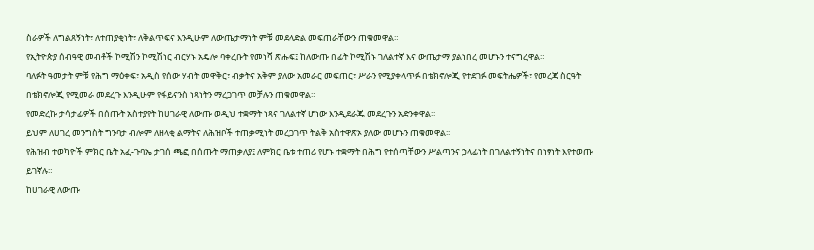ስራዎች ለግልጸኝነት፣ ለተጠያቂነት፣ ለቅልጥፍና እንዲሁም ለውጤታማነት ምቹ መደላድል መፍጠራቸውን ጠቁመዋል።
የኢትዮጵያ ሰብዓዊ መብቶች ኮሚሽን ኮሚሽነር ብርሃኑ አዴሎ ባቀረቡት የመነሻ ጽሑፍ፤ ከለውጡ በፊት ኮሚሽኑ ገለልተኛ እና ውጤታማ ያልነበረ መሆኑን ተናግረዋል።
ባለፉት ዓመታት ምቹ የሕግ ማዕቀፍ፣ አዲስ የሰው ሃብት መዋቅር፣ ብቃትና አቅም ያለው አመራር መፍጠር፣ ሥራን የሚያቀላጥፉ በቴክኖሎጂ የተደገፉ መፍትሔዎች፣ የመረጃ ስርዓት በቴክኖሎጂ የሚመራ መደረጉ እንዲሁም የፋይናንስ ነጻነትን ማረጋገጥ መቻሉን ጠቁመዋል።
የመድረኩ ታሳታፊዎች በሰጡት አስተያየት ከሀገራዊ ለውጡ ወዲህ ተቋማት ነጻና ገለልተኛ ሆነው እንዲደራጁ መደረጉን አድንቀዋል፡፡
ይህም ለሀገረ መንግስት ግንባታ ብሎም ለዘላቂ ልማትና ለሕዝቦች ተጠቃሚነት መረጋገጥ ትልቅ አስተዋጽኦ ያለው መሆኑን ጠቁመዋል፡፡
የሕዝብ ተወካዮች ምክር ቤት አፈ-ጉባኤ ታገሰ ጫፎ በሰጡት ማጠቃለያ፤ ለምክር ቤቱ ተጠሪ የሆኑ ተቋማት በሕግ የተሰጣቸውን ሥልጣንና ኃላፊነት በገለልተኝነትና በነፃነት እየተወጡ ይገኛሉ።
ከሀገራዊ ለውጡ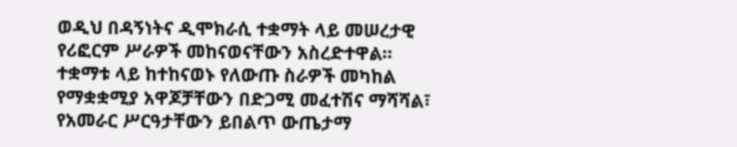ወዲህ በዳኝነትና ዲሞክራሲ ተቋማት ላይ መሠረታዊ የሪፎርም ሥራዎች መከናወናቸውን አስረድተዋል።
ተቋማቱ ላይ ከተከናወኑ የለውጡ ስራዎች መካከል የማቋቋሚያ አዋጆቻቸውን በድጋሚ መፈተሽና ማሻሻል፣ የአመራር ሥርዓታቸውን ይበልጥ ውጤታማ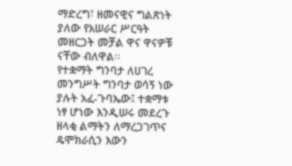ማድረግ፣ ዘመናዊና ግልጽነት ያለው የአሠራር ሥርዓት መዘርጋት መቻል ዋና ዋናዎቹ ናቸው ብለዋል፡፡
የተቋማት ግንባታ ለሀገረ መንግሥት ግንባታ ወሳኝ ነው ያሉት አፈ-ጉባኤው፤ ተቋማቱ ነፃ ሆነው እንዲሠሩ መደረጉ ዘላቂ ልማትን ለማረጋገጥና ዴሞክራሲን እውን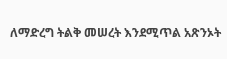ለማድረግ ትልቅ መሠረት እንደሚጥል አጽንኦት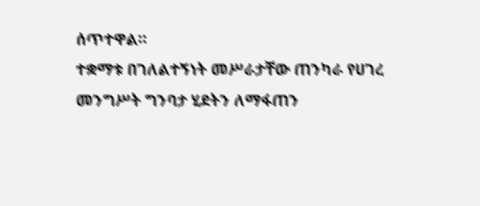ሰጥተዋል።
ተቋማቱ በገለልተኝነት መሥራታቸው ጠንካራ የሀገረ መንግሥት ግንባታ ሂደትን ለማፋጠን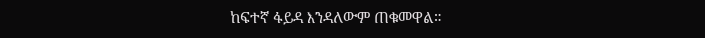ከፍተኛ ፋይዳ እንዳለውም ጠቁመዋል።